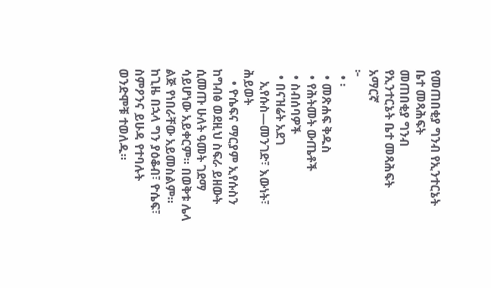የመጠበቂያ ግንብ የኢንተርኔት ቤተ መጻሕፍት
መጠበቂያ ግንብ
የኢንተርኔት ቤተ መጻሕፍት
አማርኛ
፦
  • ፡
  • መጽሐፍ ቅዱስ
  • የሕትመት ውጤቶች
  • ስብሰባዎች
  • በናዝሬት አደገ
    ኢየሱስ—መንገድ፣ እውነት፣ ሕይወት
    • ዮሴፍና ማርያም ኢየሱስን ከግብፅ ወደዚህ ስፍራ ይዘውት ሲመጡ ሁለት ዓመት ገደማ ሳይሆነው አይቀርም። በወቅቱ ሌላ ልጅ የነበራቸው አይመስልም። ከጊዜ በኋላ ግን ያዕቆብ፣ ዮሴፍ፣ ስምዖንና ይሁዳ የተባሉት ወንድሞቹ ተወለዱ።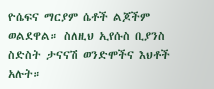ዮሴፍና ማርያም ሴቶች ልጆችም ወልደዋል። ስለዚህ ኢየሱስ ቢያንስ ስድስት ታናናሽ ወንድሞችና እህቶች አሉት።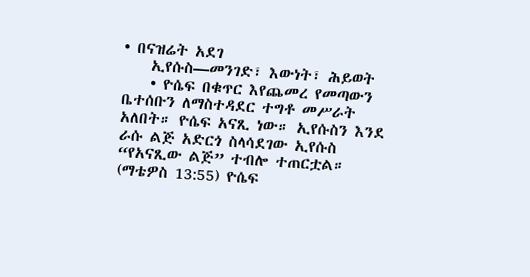• በናዝሬት አደገ
    ኢየሱስ—መንገድ፣ እውነት፣ ሕይወት
    • ዮሴፍ በቁጥር እየጨመረ የመጣውን ቤተሰቡን ለማስተዳደር ተግቶ መሥራት አለበት። ዮሴፍ አናጺ ነው። ኢየሱስን እንደ ራሱ ልጅ አድርጎ ስላሳደገው ኢየሱስ “የአናጺው ልጅ” ተብሎ ተጠርቷል። (ማቴዎስ 13:55) ዮሴፍ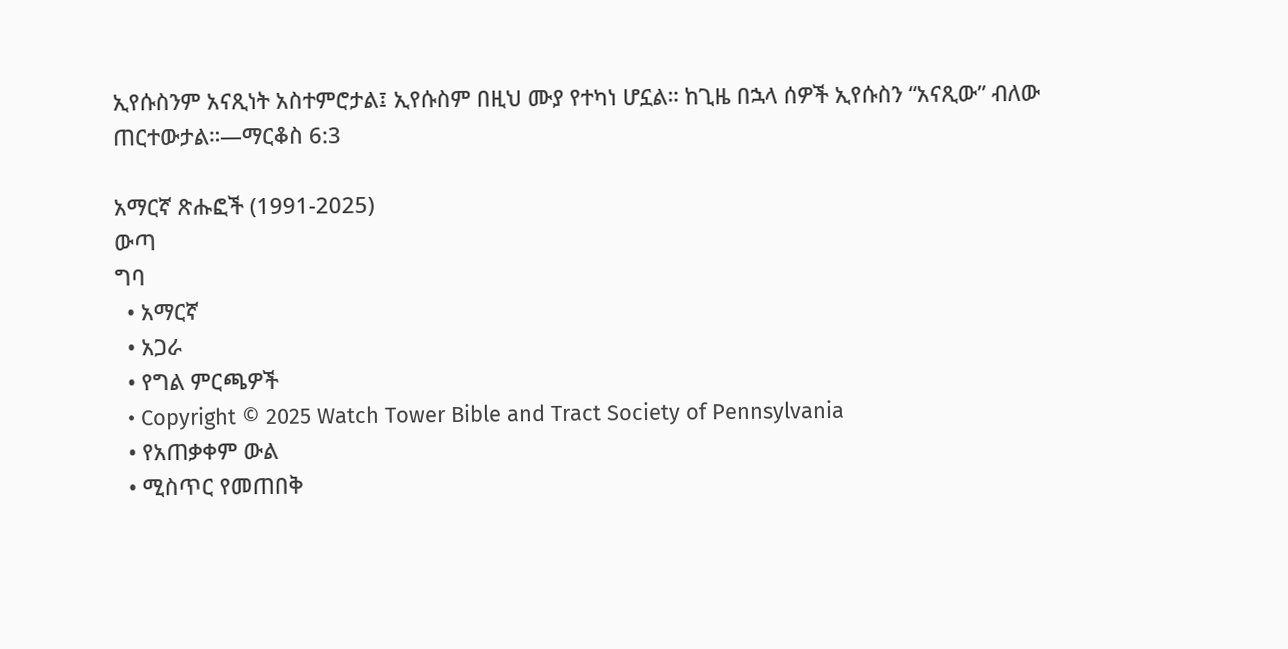ኢየሱስንም አናጺነት አስተምሮታል፤ ኢየሱስም በዚህ ሙያ የተካነ ሆኗል። ከጊዜ በኋላ ሰዎች ኢየሱስን “አናጺው” ብለው ጠርተውታል።—ማርቆስ 6:3

አማርኛ ጽሑፎች (1991-2025)
ውጣ
ግባ
  • አማርኛ
  • አጋራ
  • የግል ምርጫዎች
  • Copyright © 2025 Watch Tower Bible and Tract Society of Pennsylvania
  • የአጠቃቀም ውል
  • ሚስጥር የመጠበቅ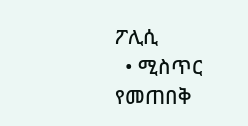ፖሊሲ
  • ሚስጥር የመጠበቅ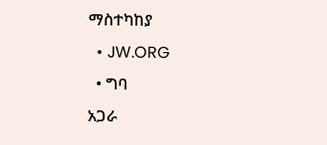ማስተካከያ
  • JW.ORG
  • ግባ
አጋራ